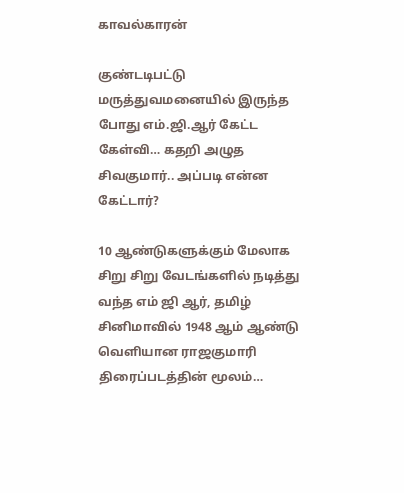காவல்காரன்

குண்டடிபட்டு மருத்துவமனையில் இருந்த போது எம்.ஜி.ஆர் கேட்ட கேள்வி… கதறி அழுத சிவகுமார்.. அப்படி என்ன கேட்டார்?

10 ஆண்டுகளுக்கும் மேலாக சிறு சிறு வேடங்களில் நடித்து வந்த எம் ஜி ஆர், தமிழ் சினிமாவில் 1948 ஆம் ஆண்டு வெளியான ராஜகுமாரி திரைப்படத்தின் மூலம்…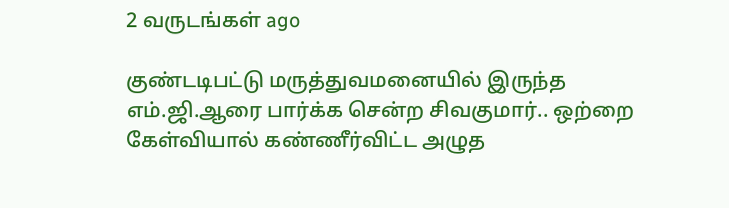2 வருடங்கள் ago

குண்டடிபட்டு மருத்துவமனையில் இருந்த எம்.ஜி.ஆரை பார்க்க சென்ற சிவகுமார்.. ஒற்றை கேள்வியால் கண்ணீர்விட்ட அழுத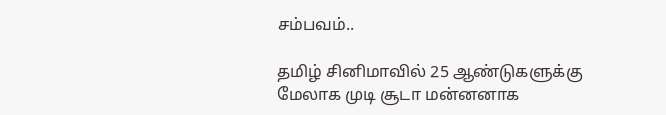சம்பவம்..

தமிழ் சினிமாவில் 25 ஆண்டுகளுக்கு மேலாக முடி சூடா மன்னனாக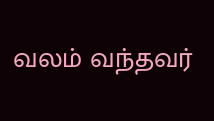வலம் வந்தவர்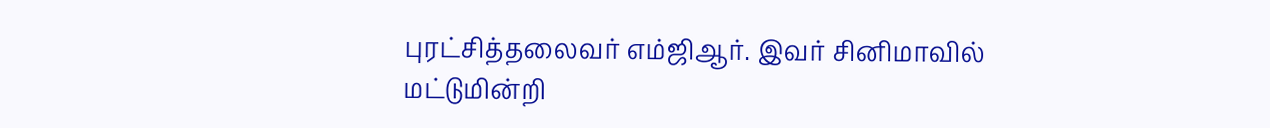புரட்சித்தலைவர் எம்ஜிஆர். இவர் சினிமாவில் மட்டுமின்றி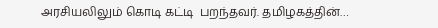அரசியலிலும் கொடி கட்டி  பறந்தவர். தமிழகத்தின்…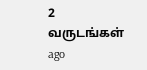2 வருடங்கள் ago